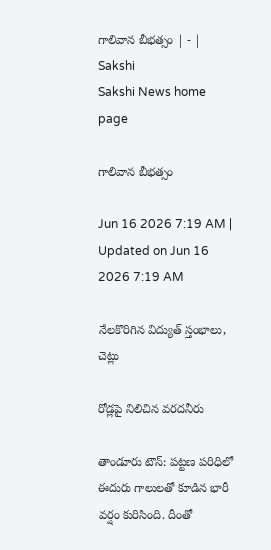గాలివాన బీభత్సం | - | Sakshi
Sakshi News home page

గాలివాన బీభత్సం

Jun 16 2026 7:19 AM | Updated on Jun 16 2026 7:19 AM

నేలకొరిగిన విద్యుత్‌ స్తంభాలు, చెట్లు

రోడ్లపై నిలిచిన వరదనీరు

తాండూరు టౌన్‌: పట్టణ పరిధిలో ఈదురు గాలులతో కూడిన భారీ వర్షం కురిసింది. దీంతో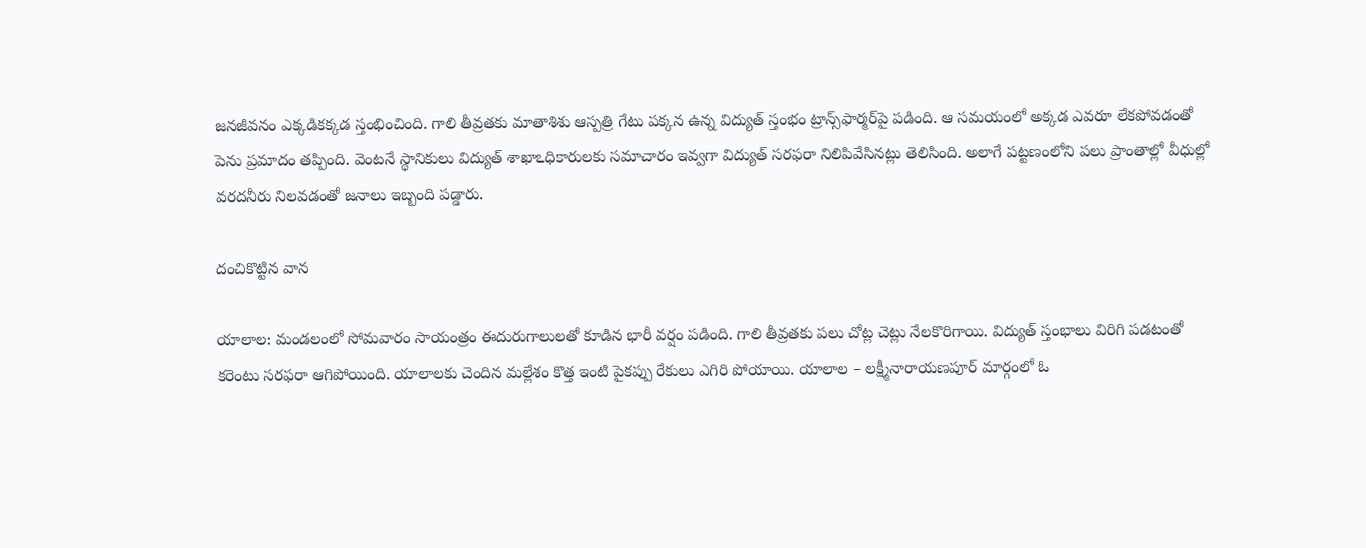జనజీవనం ఎక్కడికక్కడ స్తంభించింది. గాలి తీవ్రతకు మాతాశిశు ఆస్పత్రి గేటు పక్కన ఉన్న విద్యుత్‌ స్తంభం ట్రాన్స్‌ఫార్మర్‌పై పడింది. ఆ సమయంలో అక్కడ ఎవరూ లేకపోవడంతో పెను ప్రమాదం తప్పింది. వెంటనే స్థానికులు విద్యుత్‌ శాఖాఽధికారులకు సమాచారం ఇవ్వగా విద్యుత్‌ సరఫరా నిలిపివేసినట్లు తెలిసింది. అలాగే పట్టణంలోని పలు ప్రాంతాల్లో వీధుల్లో వరదనీరు నిలవడంతో జనాలు ఇబ్బంది పడ్డారు.

దంచికొట్టిన వాన

యాలాల: మండలంలో సోమవారం సాయంత్రం ఈదురుగాలులతో కూడిన భారీ వర్షం పడింది. గాలి తీవ్రతకు పలు చోట్ల చెట్లు నేలకొరిగాయి. విద్యుత్‌ స్తంభాలు విరిగి పడటంతో కరెంటు సరఫరా ఆగిపోయింది. యాలాలకు చెందిన మల్లేశం కొత్త ఇంటి పైకప్పు రేకులు ఎగిరి పోయాయి. యాలాల – లక్ష్మీనారాయణపూర్‌ మార్గంలో ఓ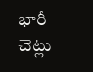భారీ చెట్లు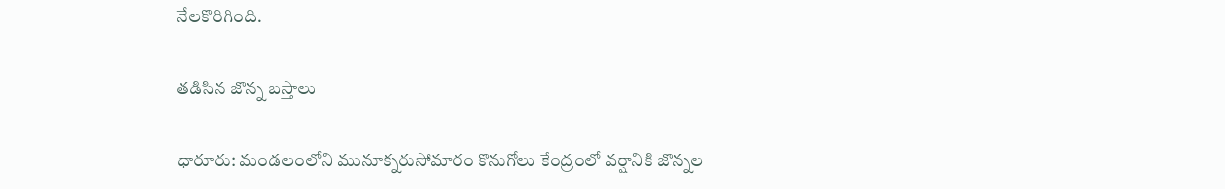నేలకొరిగింది.

తడిసిన జొన్న బస్తాలు

ధారూరు: మండలంలోని మునూక్నరుసోమారం కొనుగోలు కేంద్రంలో వర్షానికి జొన్నల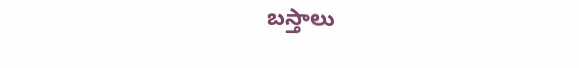బస్తాలు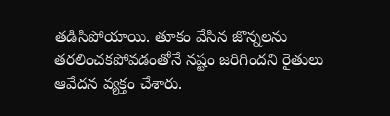తడిసిపోయాయి. తూకం వేసిన జొన్నలను తరలించకపోవడంతోనే నష్టం జరిగిందని రైతులు ఆవేదన వ్యక్తం చేశారు.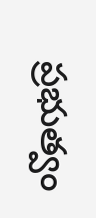ప్రభుత్వం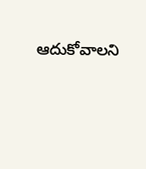ఆదుకోవాలని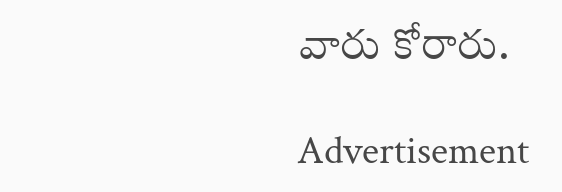వారు కోరారు.

Advertisement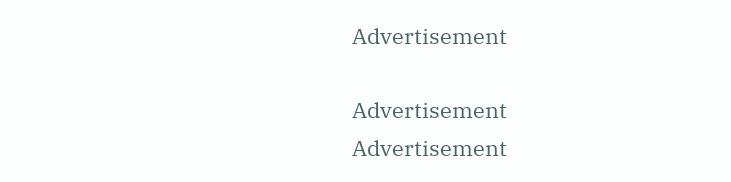Advertisement

Advertisement
Advertisement